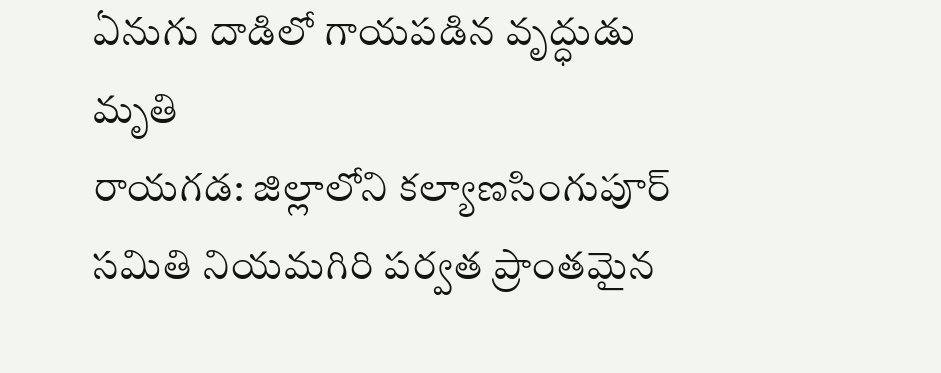ఏనుగు దాడిలో గాయపడిన వృద్ధుడు మృతి
రాయగడ: జిల్లాలోని కల్యాణసింగుపూర్ సమితి నియమగిరి పర్వత ప్రాంతమైన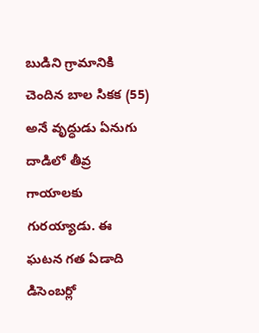బుడిని గ్రామానికి చెందిన బాల సికక (55) అనే వృద్ధుడు ఏనుగు దాడిలో తీవ్ర గాయాలకు గురయ్యాడు. ఈ ఘటన గత ఏడాది డిసెంబర్లో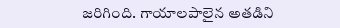జరిగింది. గాయాలపాలైన అతడిని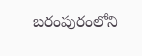బరంపురంలోని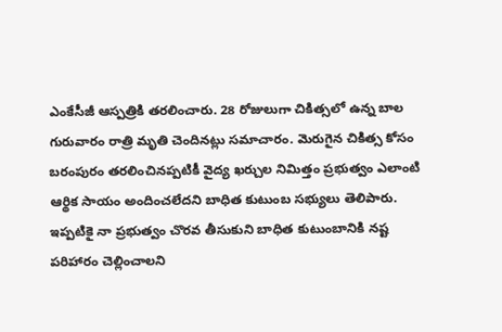ఎంకేసీజీ ఆస్పత్రికి తరలించారు. 28 రోజులుగా చికిత్సలో ఉన్న బాల గురువారం రాత్రి మృతి చెందినట్లు సమాచారం. మెరుగైన చికిత్స కోసం బరంపురం తరలించినప్పటికీ వైద్య ఖర్చుల నిమిత్తం ప్రభుత్వం ఎలాంటి ఆర్థిక సాయం అందించలేదని బాధిత కుటుంబ సభ్యులు తెలిపారు. ఇప్పటికై నా ప్రభుత్వం చొరవ తీసుకుని బాధిత కుటుంబానికి నష్ట పరిహారం చెల్లించాలని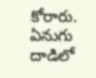కోరారు.
ఏనుగు దాడిలో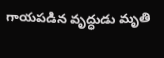గాయపడిన వృద్ధుడు మృతి